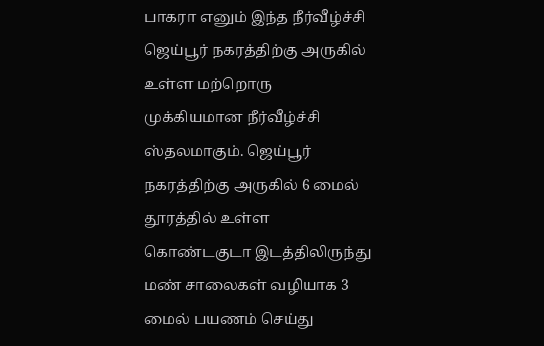பாகரா எனும் இந்த நீர்வீழ்ச்சி ஜெய்பூர் நகரத்திற்கு அருகில் உள்ள மற்றொரு முக்கியமான நீர்வீழ்ச்சி ஸ்தலமாகும். ஜெய்பூர் நகரத்திற்கு அருகில் 6 மைல் தூரத்தில் உள்ள கொண்டகுடா இடத்திலிருந்து மண் சாலைகள் வழியாக 3 மைல் பயணம் செய்து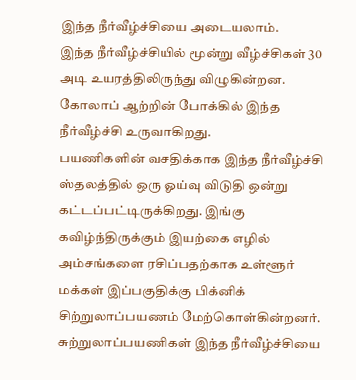இந்த நீர்வீழ்ச்சியை அடையலாம்.
இந்த நீர்வீழ்ச்சியில் மூன்று வீழ்ச்சிகள் 30 அடி உயரத்திலிருந்து விழுகின்றன. கோலாப் ஆற்றின் போக்கில் இந்த நீர்வீழ்ச்சி உருவாகிறது.
பயணிகளின் வசதிக்காக இந்த நீர்வீழ்ச்சி ஸ்தலத்தில் ஒரு ஓய்வு விடுதி ஒன்று கட்டப்பட்டிருக்கிறது. இங்கு கவிழ்ந்திருக்கும் இயற்கை எழில் அம்சங்களை ரசிப்பதற்காக உள்ளூர் மக்கள் இப்பகுதிக்கு பிக்னிக் சிற்றுலாப்பயணம் மேற்கொள்கின்றனர். சுற்றுலாப்பயணிகள் இந்த நீர்வீழ்ச்சியை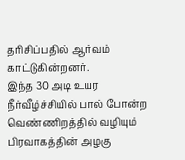தரிசிப்பதில் ஆர்வம் காட்டுகின்றனர்.
இந்த 30 அடி உயர நீர்வீழ்ச்சியில் பால் போன்ற வெண்ணிறத்தில் வழியும் பிரவாகத்தின் அழகு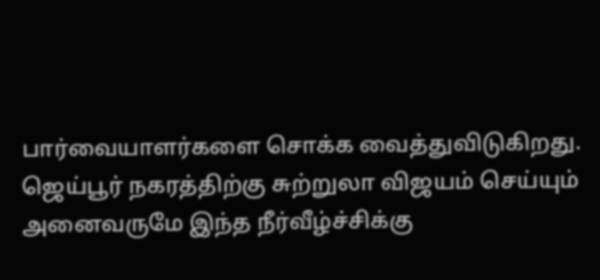பார்வையாளர்களை சொக்க வைத்துவிடுகிறது. ஜெய்பூர் நகரத்திற்கு சுற்றுலா விஜயம் செய்யும் அனைவருமே இந்த நீர்வீழ்ச்சிக்கு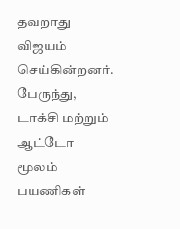தவறாது விஜயம் செய்கின்றனர். பேருந்து, டாக்சி மற்றும் ஆட்டோ மூலம் பயணிகள்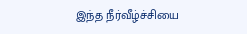இந்த நீர்வீழ்ச்சியை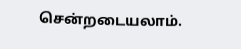சென்றடையலாம்.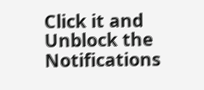Click it and Unblock the Notifications